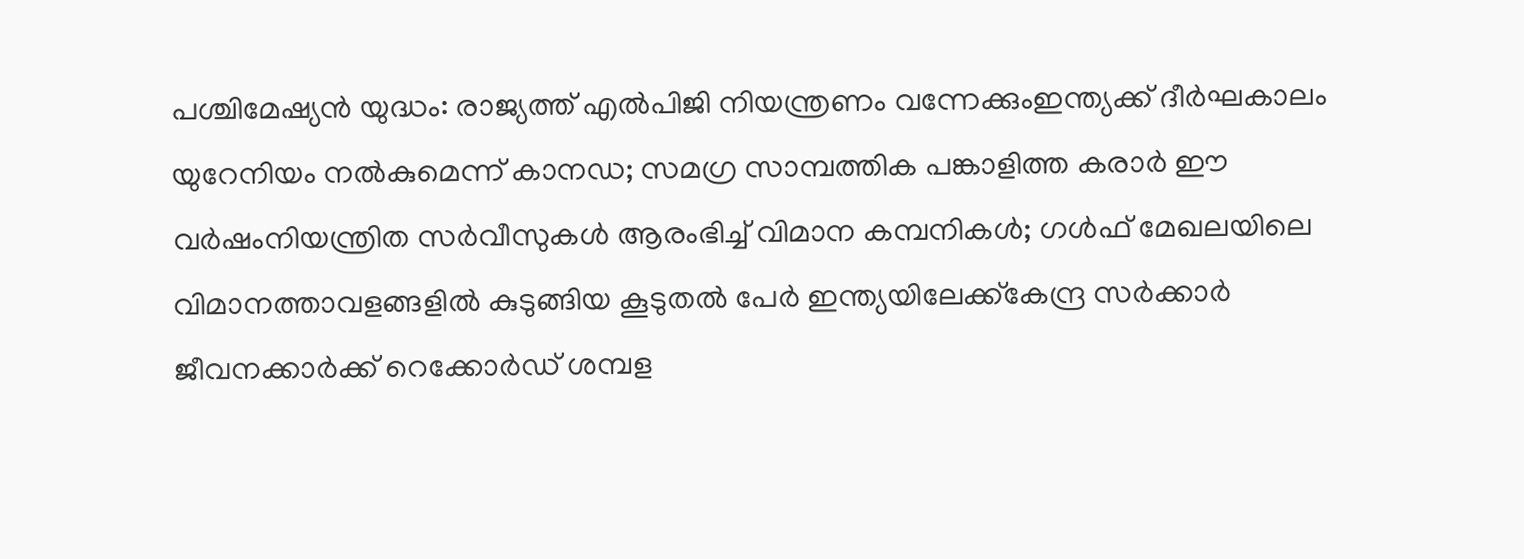പശ്ചിമേഷ്യൻ യുദ്ധം: രാജ്യത്ത് എൽപിജി നിയന്ത്രണം വന്നേക്കുംഇന്ത്യക്ക് ദീർഘകാലം യുറേനിയം നൽകുമെന്ന് കാനഡ; സമഗ്ര സാമ്പത്തിക പങ്കാളിത്ത കരാർ ഈ വർഷംനിയന്ത്രിത സർവീസുകൾ ആരംഭിച്ച് വിമാന കമ്പനികൾ; ഗൾഫ് മേഖലയിലെ വിമാനത്താവളങ്ങളിൽ കുടുങ്ങിയ കൂടുതൽ പേർ ഇന്ത്യയിലേക്ക്കേന്ദ്ര സർക്കാർ ജീവനക്കാർക്ക് റെക്കോർഡ് ശമ്പള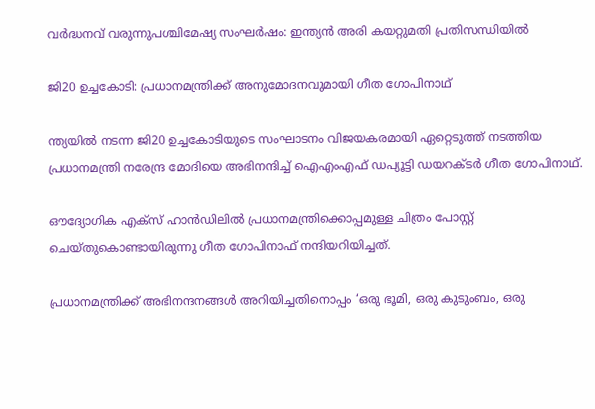വർദ്ധനവ് വരുന്നുപശ്ചിമേഷ്യ സംഘർഷം: ഇന്ത്യൻ അരി കയറ്റുമതി പ്രതിസന്ധിയിൽ

ജി20 ഉച്ചകോടി: പ്രധാനമന്ത്രിക്ക് അനുമോദനവുമായി ഗീത ഗോപിനാഥ്

ന്ത്യയിൽ നടന്ന ജി20 ഉച്ചകോടിയുടെ സംഘാടനം വിജയകരമായി ഏറ്റെടുത്ത് നടത്തിയ പ്രധാനമന്ത്രി നരേന്ദ്ര മോദിയെ അഭിനന്ദിച്ച് ഐഎംഎഫ് ഡപ്യൂട്ടി ഡയറക്ടർ ഗീത ഗോപിനാഥ്.

ഔദ്യോഗിക എക്‌സ് ഹാൻഡിലിൽ പ്രധാനമന്ത്രിക്കൊപ്പമുള്ള ചിത്രം പോസ്റ്റ് ചെയ്തുകൊണ്ടായിരുന്നു ഗീത ഗോപിനാഫ് നന്ദിയറിയിച്ചത്.

പ്രധാനമന്ത്രിക്ക് അഭിനന്ദനങ്ങൾ അറിയിച്ചതിനൊപ്പം ‘ഒരു ഭൂമി, ഒരു കുടുംബം, ഒരു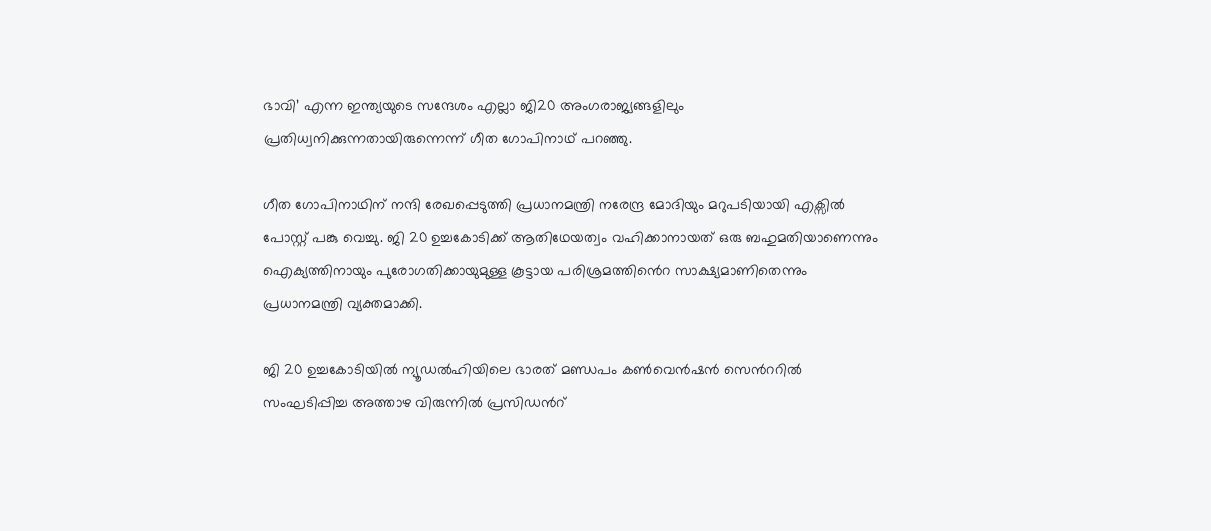ഭാവി’ എന്ന ഇന്ത്യയുടെ സന്ദേശം എല്ലാ ജി20 അംഗരാജ്യങ്ങളിലും പ്രതിധ്വനിക്കുന്നതായിരുന്നെന്ന് ഗീത ഗോപിനാഥ് പറഞ്ഞു.

ഗീത ഗോപിനാഥിന് നന്ദി രേഖപ്പെടുത്തി പ്രധാനമന്ത്രി നരേന്ദ്ര മോദിയും മറുപടിയായി എക്സിൽ പോസ്റ്റ് പങ്കു വെച്ചു. ജി 20 ഉച്ചകോടിക്ക് ആതിഥേയത്വം വഹിക്കാനായത് ഒരു ബഹുമതിയാണെന്നും ഐക്യത്തിനായും പുരോഗതിക്കായുമുള്ള കൂട്ടായ പരിശ്രമത്തിൻെറ സാക്ഷ്യമാണിതെന്നും പ്രധാനമന്ത്രി വ്യക്തമാക്കി.

ജി 20 ഉച്ചകോടിയിൽ ന്യൂഡൽഹിയിലെ ഭാരത് മണ്ഡപം കൺവെൻഷൻ സെൻററിൽ സംഘടിപ്പിച്ച അത്താഴ വിരുന്നിൽ പ്രസിഡൻറ്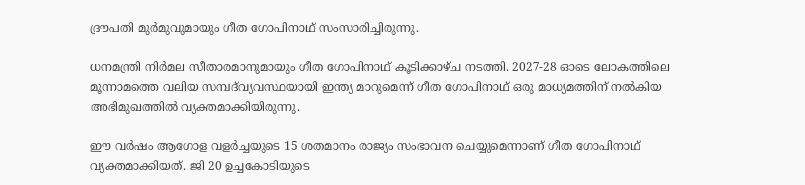ദ്രൗപതി മുർമുവുമായും ഗീത ഗോപിനാഥ് സംസാരിച്ചിരുന്നു.

ധനമന്ത്രി നി‍ർമല സീതാരമാനുമായും ഗീത ഗോപിനാഥ് കൂടിക്കാഴ്ച നടത്തി. 2027-28 ഓടെ ലോകത്തിലെ മൂന്നാമത്തെ വലിയ സമ്പദ്‌വ്യവസ്ഥയായി ഇന്ത്യ മാറുമെന്ന് ഗീത ഗോപിനാഥ് ഒരു മാധ്യമത്തിന് നൽകിയ അഭിമുഖത്തിൽ വ്യക്തമാക്കിയിരുന്നു.

ഈ വർഷം ആഗോള വളർച്ചയുടെ 15 ശതമാനം രാജ്യം സംഭാവന ചെയ്യുമെന്നാണ് ഗീത ഗോപിനാഥ് വ്യക്തമാക്കിയത്. ജി 20 ഉച്ചകോടിയുടെ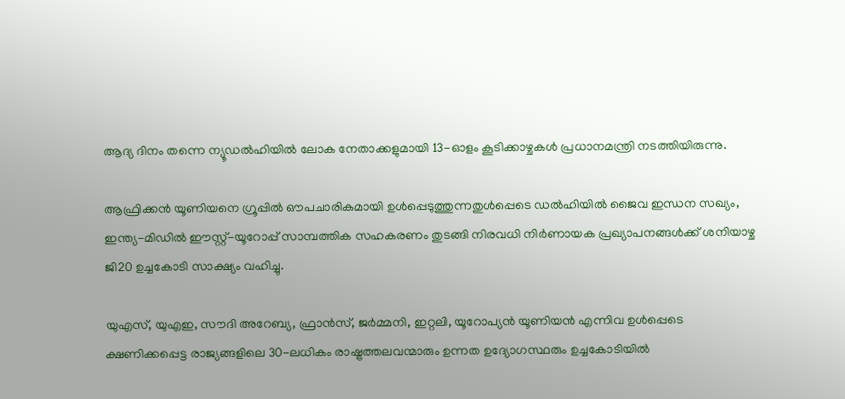ആദ്യ ദിനം തന്നെ ന്യൂഡൽഹിയിൽ ലോക നേതാക്കളുമായി 13-ഓളം കൂടിക്കാഴ്ചകൾ പ്രധാനമന്ത്രി നടത്തിയിരുന്നു.

ആഫ്രിക്കൻ യൂണിയനെ ഗ്രൂപ്പിൽ ഔപചാരികമായി ഉൾപ്പെടുത്തുന്നതുൾപ്പെടെ ഡൽഹിയിൽ ജൈവ ഇന്ധന സഖ്യം, ഇന്ത്യ-മിഡിൽ ഈസ്റ്റ്-യൂറോപ്പ് സാമ്പത്തിക സഹകരണം തുടങ്ങി നിരവധി നിർണായക പ്രഖ്യാപനങ്ങൾക്ക് ശനിയാഴ്ച ജി20 ഉച്ചകോടി സാക്ഷ്യം വഹിച്ചു.

യുഎസ്, യുഎഇ, സൗദി അറേബ്യ, ഫ്രാൻസ്, ജർമ്മനി, ഇറ്റലി, യൂറോപ്യൻ യൂണിയൻ എന്നിവ ഉൾപ്പെടെ ക്ഷണിക്കപ്പെട്ട രാജ്യങ്ങളിലെ 30-ലധികം രാഷ്ട്രത്തലവന്മാരും ഉന്നത ഉദ്യോഗസ്ഥരും ഉച്ചകോടിയിൽ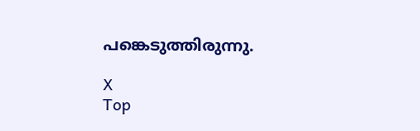പങ്കെടുത്തിരുന്നു.

X
Top